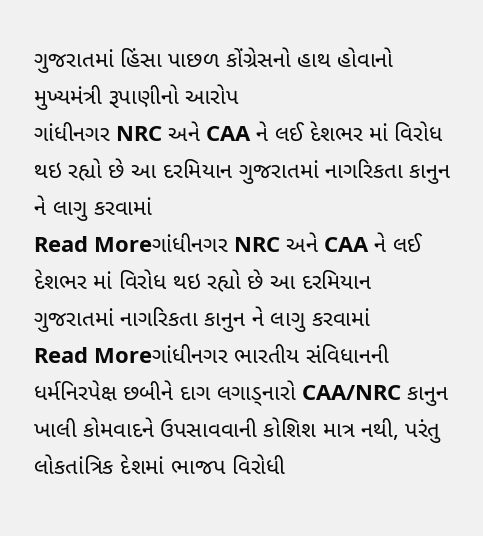ગુજરાતમાં હિંસા પાછળ કોંગ્રેસનો હાથ હોવાનો મુખ્યમંત્રી રૂપાણીનો આરોપ
ગાંધીનગર NRC અને CAA ને લઈ દેશભર માં વિરોધ થઇ રહ્યો છે આ દરમિયાન ગુજરાતમાં નાગરિકતા કાનુન ને લાગુ કરવામાં
Read Moreગાંધીનગર NRC અને CAA ને લઈ દેશભર માં વિરોધ થઇ રહ્યો છે આ દરમિયાન ગુજરાતમાં નાગરિકતા કાનુન ને લાગુ કરવામાં
Read Moreગાંધીનગર ભારતીય સંવિધાનની ધર્મનિરપેક્ષ છબીને દાગ લગાડ્નારો CAA/NRC કાનુન ખાલી કોમવાદને ઉપસાવવાની કોશિશ માત્ર નથી, પરંતુ લોકતાંત્રિક દેશમાં ભાજપ વિરોધી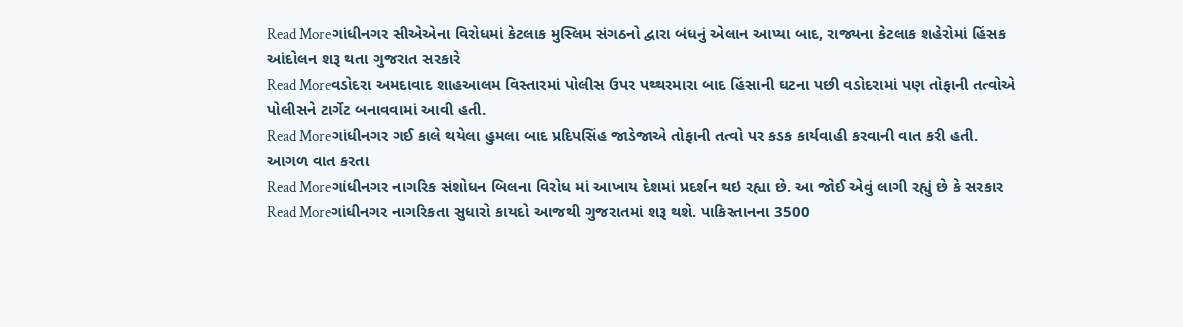Read Moreગાંધીનગર સીએએના વિરોધમાં કેટલાક મુસ્લિમ સંગઠનો દ્વારા બંધનું એલાન આપ્યા બાદ, રાજ્યના કેટલાક શહેરોમાં હિંસક આંદોલન શરૂ થતા ગુજરાત સરકારે
Read Moreવડોદરા અમદાવાદ શાહઆલમ વિસ્તારમાં પોલીસ ઉપર પથ્થરમારા બાદ હિંસાની ઘટના પછી વડોદરામાં પણ તોફાની તત્વોએ પોલીસને ટાર્ગેટ બનાવવામાં આવી હતી.
Read Moreગાંધીનગર ગઈ કાલે થયેલા હુમલા બાદ પ્રદિપસિંહ જાડેજાએ તોફાની તત્વો પર કડક કાર્યવાહી કરવાની વાત કરી હતી. આગળ વાત કરતા
Read Moreગાંધીનગર નાગરિક સંશોધન બિલના વિરોધ માં આખાય દેશમાં પ્રદર્શન થઇ રહ્યા છે. આ જોઈ એવું લાગી રહ્યું છે કે સરકાર
Read Moreગાંધીનગર નાગરિકતા સુધારો કાયદો આજથી ગુજરાતમાં શરૂ થશે. પાકિસ્તાનના 3500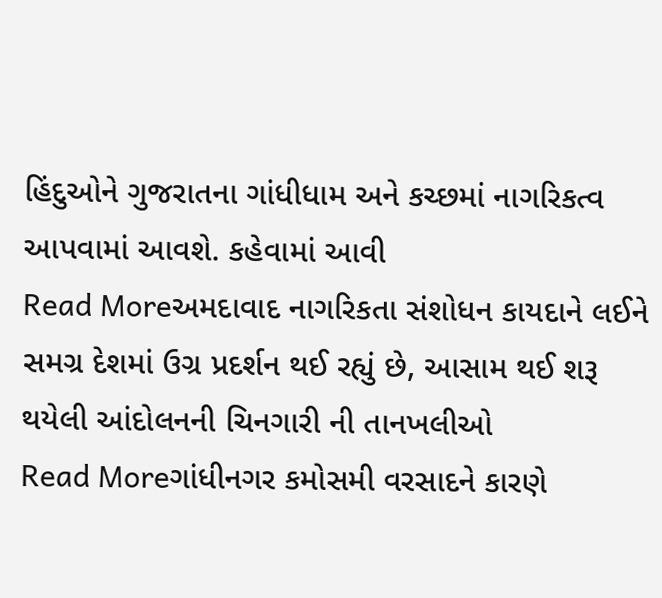હિંદુઓને ગુજરાતના ગાંધીધામ અને કચ્છમાં નાગરિકત્વ આપવામાં આવશે. કહેવામાં આવી
Read Moreઅમદાવાદ નાગરિકતા સંશોધન કાયદાને લઈને સમગ્ર દેશમાં ઉગ્ર પ્રદર્શન થઈ રહ્યું છે, આસામ થઈ શરૂ થયેલી આંદોલનની ચિનગારી ની તાનખલીઓ
Read Moreગાંધીનગર કમોસમી વરસાદને કારણે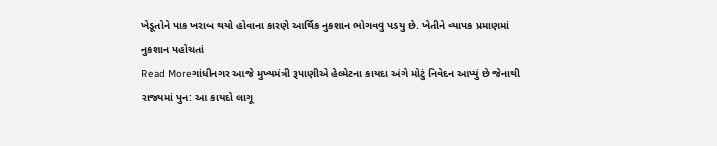ખેડૂતોને પાક ખરાબ થયો હોવાના કારણે આર્થિક નુકશાન ભોગવવુ પડયુ છે. ખેતીને વ્યાપક પ્રમાણમાં નુકશાન પહોચતાં
Read Moreગાંધીનગર આજે મુખ્યમંત્રી રૂપાણીએ હેલ્મેટના કાયદા અંગે મોટું નિવેદન આપ્યું છે જેનાથી રાજ્યમાં પુન: આ કાયદો લાગૂ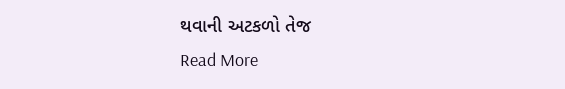થવાની અટકળો તેજ
Read More